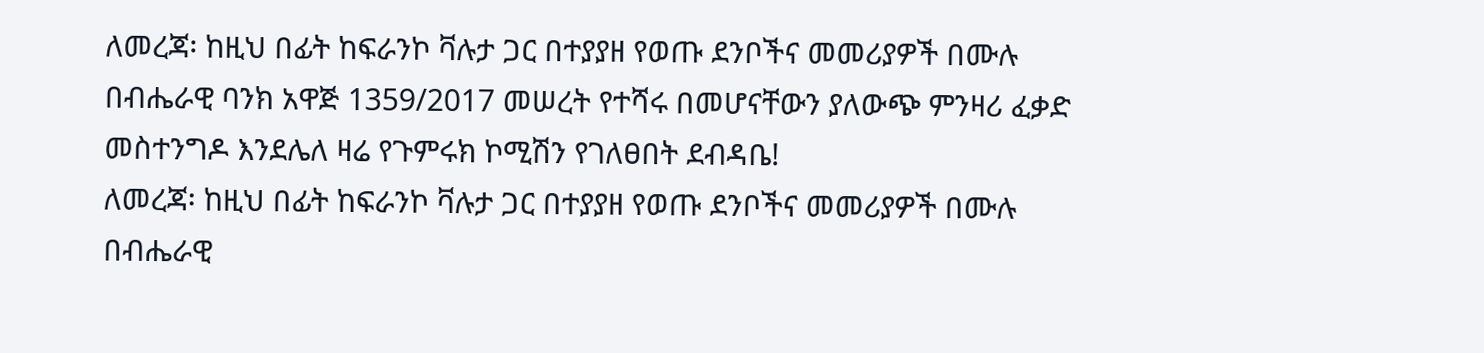ለመረጃ፡ ከዚህ በፊት ከፍራንኮ ቫሉታ ጋር በተያያዘ የወጡ ደንቦችና መመሪያዎች በሙሉ በብሔራዊ ባንክ አዋጅ 1359/2017 መሠረት የተሻሩ በመሆናቸውን ያለውጭ ምንዛሪ ፈቃድ መስተንግዶ እንደሌለ ዛሬ የጉምሩክ ኮሚሽን የገለፀበት ደብዳቤ!
ለመረጃ፡ ከዚህ በፊት ከፍራንኮ ቫሉታ ጋር በተያያዘ የወጡ ደንቦችና መመሪያዎች በሙሉ በብሔራዊ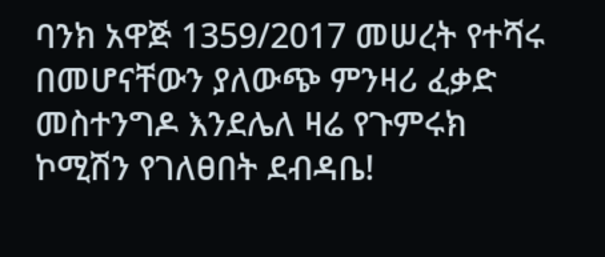ባንክ አዋጅ 1359/2017 መሠረት የተሻሩ በመሆናቸውን ያለውጭ ምንዛሪ ፈቃድ መስተንግዶ እንደሌለ ዛሬ የጉምሩክ ኮሚሽን የገለፀበት ደብዳቤ!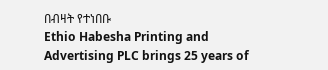በብዛት የተነበቡ
Ethio Habesha Printing and Advertising PLC brings 25 years of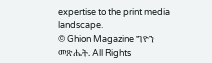expertise to the print media landscape.
© Ghion Magazine ግዮን መጽሔት. All Rights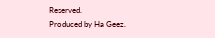Reserved.
Produced by Ha Geez.